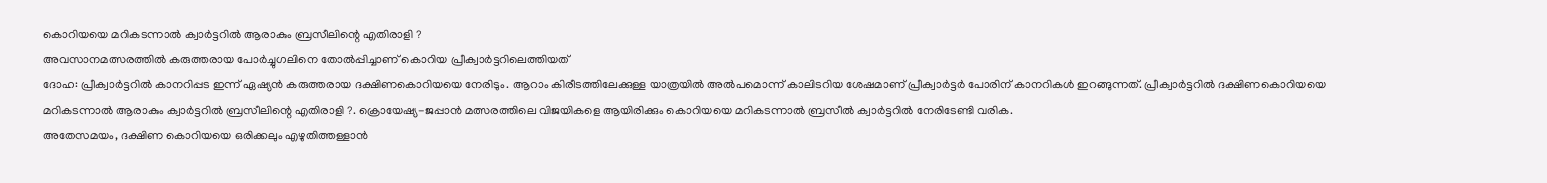കൊറിയയെ മറികടന്നാൽ ക്വാർട്ടറിൽ ആരാകും ബ്രസീലിന്റെ എതിരാളി ?
അവസാനമത്സരത്തിൽ കരുത്തരായ പോർച്ചുഗലിനെ തോൽപ്പിച്ചാണ് കൊറിയ പ്രീക്വാർട്ടറിലെത്തിയത്
ദോഹ: പ്രീക്വാർട്ടറിൽ കാനറിപ്പട ഇന്ന് ഏഷ്യൻ കരുത്തരായ ദക്ഷിണകൊറിയയെ നേരിടും. ആറാം കിരീടത്തിലേക്കുള്ള യാത്രയിൽ അൽപമൊന്ന് കാലിടറിയ ശേഷമാണ് പ്രീക്വാർട്ടർ പോരിന് കാനറികൾ ഇറങ്ങുന്നത്. പ്രീക്വാർട്ടറിൽ ദക്ഷിണകൊറിയയെ മറികടന്നാൽ ആരാകും ക്വാർട്ടറിൽ ബ്രസീലിന്റെ എതിരാളി ?. ക്രൊയേഷ്യ-ജപ്പാൻ മത്സരത്തിലെ വിജയികളെ ആയിരിക്കും കൊറിയയെ മറികടന്നാൽ ബ്രസീൽ ക്വാർട്ടറിൽ നേരിടേണ്ടി വരിക.
അതേസമയം, ദക്ഷിണ കൊറിയയെ ഒരിക്കലും എഴുതിത്തള്ളാൻ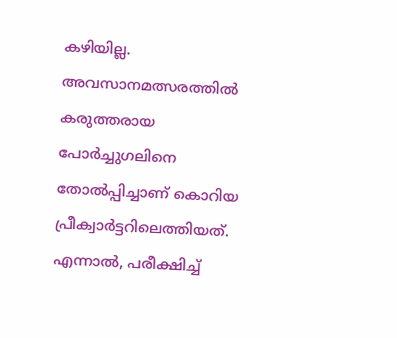കഴിയില്ല. അവസാനമത്സരത്തിൽ കരുത്തരായ പോർച്ചുഗലിനെ തോൽപ്പിച്ചാണ് കൊറിയ പ്രീക്വാർട്ടറിലെത്തിയത്. എന്നാൽ, പരീക്ഷിച്ച്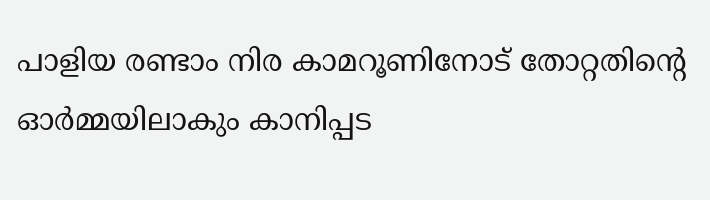പാളിയ രണ്ടാം നിര കാമറൂണിനോട് തോറ്റതിന്റെ ഓർമ്മയിലാകും കാനിപ്പട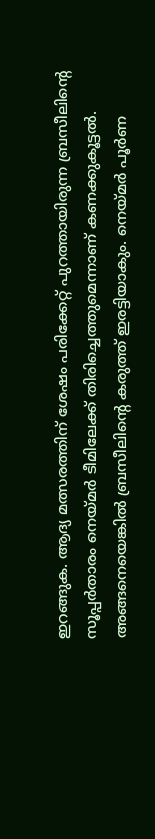ഇറങ്ങുക. ആദ്യ മത്സരത്തിന് ശേഷം പരിക്കേറ്റ് പുറത്തായിരുന്ന ബ്രസീലിന്റെ സൂപ്പർതാരം നെയ്മർ ടീമിലേക്ക് തിരിച്ചെത്തുമെന്നാണ് കണക്കുകൂട്ടൽ. അങ്ങനെയെങ്കിൽ ബ്രസീലിന്റെ കരുത്ത് ഇരട്ടിയാകും. നെയ്മർ പൂർണ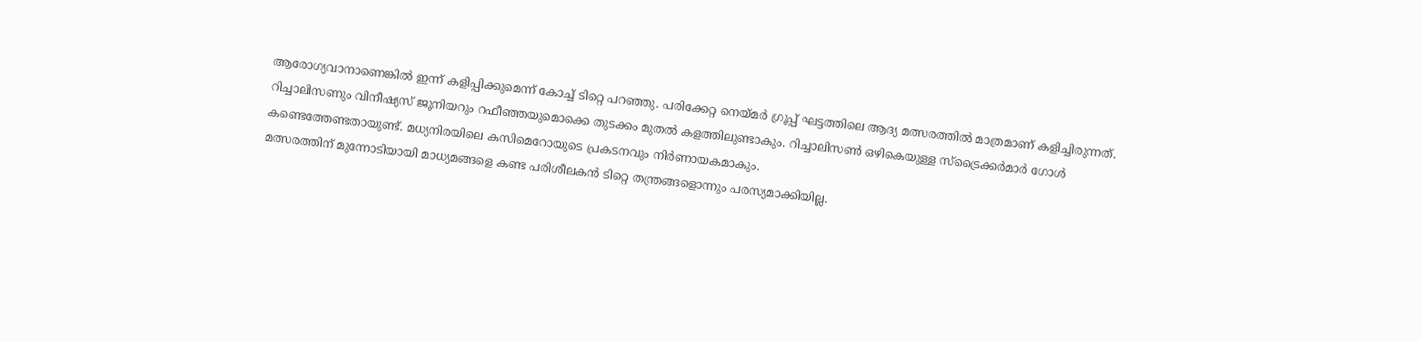ആരോഗ്യവാനാണെങ്കിൽ ഇന്ന് കളിപ്പിക്കുമെന്ന് കോച്ച് ടിറ്റെ പറഞ്ഞു. പരിക്കേറ്റ നെയ്മർ ഗ്രൂപ്പ് ഘട്ടത്തിലെ ആദ്യ മത്സരത്തിൽ മാത്രമാണ് കളിച്ചിരുന്നത്.
റിച്ചാലിസണും വിനീഷ്യസ് ജൂനിയറും റഫീഞ്ഞയുമൊക്കെ തുടക്കം മുതൽ കളത്തിലുണ്ടാകും. റിച്ചാലിസൺ ഒഴികെയുള്ള സ്ട്രൈക്കർമാർ ഗോൾ കണ്ടെത്തേണ്ടതായുണ്ട്. മധ്യനിരയിലെ കസിമെറോയുടെ പ്രകടനവും നിർണായകമാകും.
മത്സരത്തിന് മുന്നോടിയായി മാധ്യമങ്ങളെ കണ്ട പരിശീലകൻ ടിറ്റെ തന്ത്രങ്ങളൊന്നും പരസ്യമാക്കിയില്ല.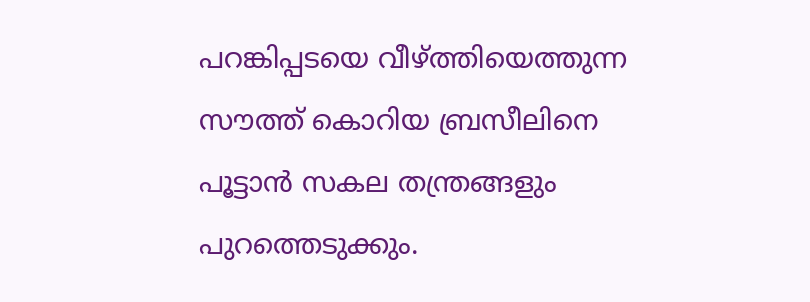പറങ്കിപ്പടയെ വീഴ്ത്തിയെത്തുന്ന സൗത്ത് കൊറിയ ബ്രസീലിനെ പൂട്ടാൻ സകല തന്ത്രങ്ങളും പുറത്തെടുക്കും.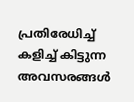പ്രതിരേധിച്ച് കളിച്ച് കിട്ടുന്ന അവസരങ്ങൾ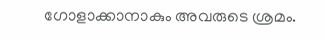ഗോളാക്കാനാകും അവരുടെ ശ്രമം.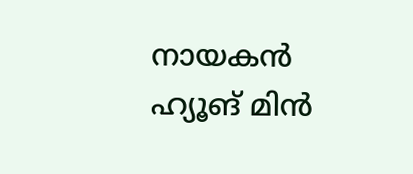നായകൻ ഹ്യൂങ് മിൻ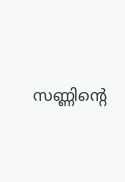സണ്ണിന്റെ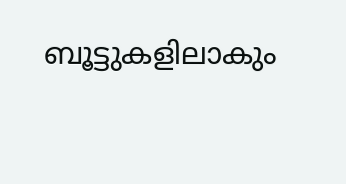ബൂട്ടുകളിലാകും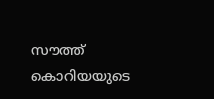സൗത്ത് കൊറിയയുടെ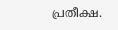പ്രതീക്ഷ.